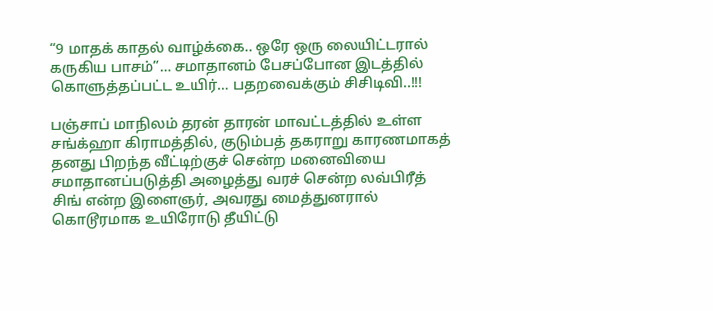“9 மாதக் காதல் வாழ்க்கை.. ஒரே ஒரு லையிட்டரால் கருகிய பாசம்”… சமாதானம் பேசப்போன இடத்தில் கொளுத்தப்பட்ட உயிர்… பதறவைக்கும் சிசிடிவி..!!!

பஞ்சாப் மாநிலம் தரன் தாரன் மாவட்டத்தில் உள்ள சங்க்ஹா கிராமத்தில், குடும்பத் தகராறு காரணமாகத் தனது பிறந்த வீட்டிற்குச் சென்ற மனைவியை சமாதானப்படுத்தி அழைத்து வரச் சென்ற லவ்பிரீத் சிங் என்ற இளைஞர், அவரது மைத்துனரால் கொடூரமாக உயிரோடு தீயிட்டு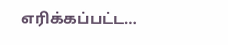எரிக்கப்பட்ட…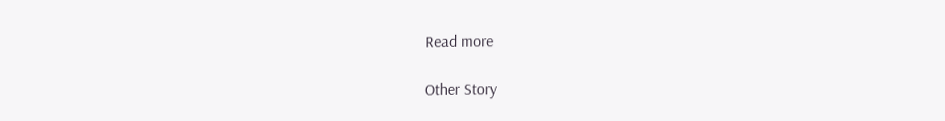Read more

Other Story